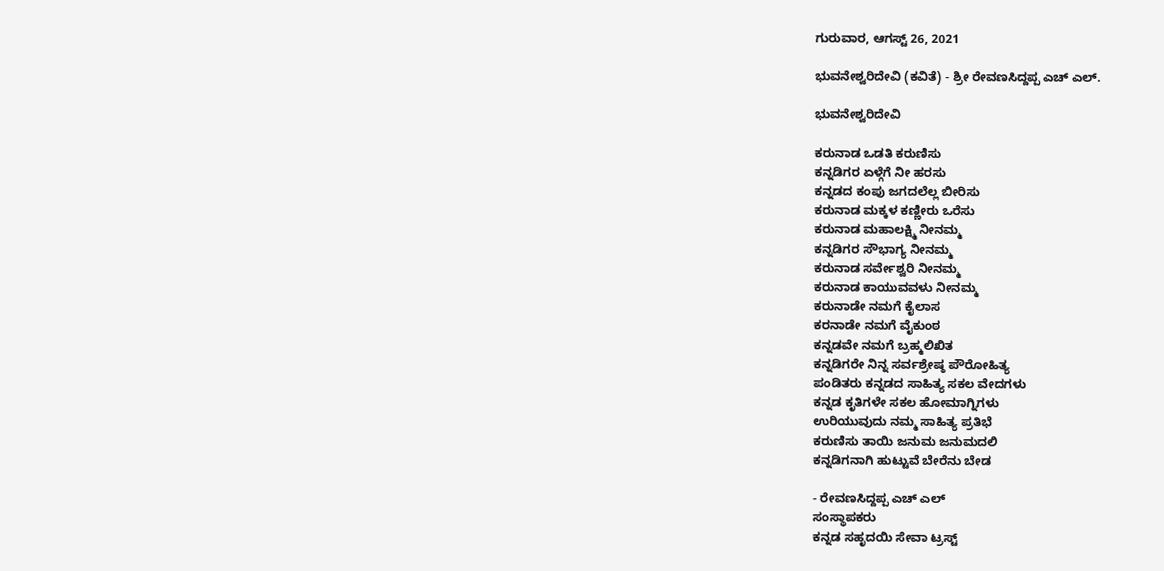ಗುರುವಾರ, ಆಗಸ್ಟ್ 26, 2021

ಭುವನೇಶ್ವರಿದೇವಿ (ಕವಿತೆ) - ಶ್ರೀ ರೇವಣಸಿದ್ದಪ್ಪ ಎಚ್ ಎಲ್.

ಭುವನೇಶ್ವರಿದೇವಿ

ಕರುನಾಡ ಒಡತಿ ಕರುಣಿಸು
ಕನ್ನಡಿಗರ ಏಳ್ಗೆಗೆ ನೀ ಹರಸು
ಕನ್ನಡದ ಕಂಪು ಜಗದಲೆಲ್ಲ ಬೀರಿಸು
ಕರುನಾಡ ಮಕ್ಕಳ ಕಣ್ಣೀರು ಒರೆಸು
ಕರುನಾಡ ಮಹಾಲಕ್ಷ್ಮಿ ನೀನಮ್ಮ
ಕನ್ನಡಿಗರ ಸೌಭಾಗ್ಯ ನೀನಮ್ಮ
ಕರುನಾಡ ಸರ್ವೇಶ್ವರಿ ನೀನಮ್ಮ
ಕರುನಾಡ ಕಾಯುವವಳು ನೀನಮ್ಮ
ಕರುನಾಡೇ ನಮಗೆ ಕೈಲಾಸ
ಕರನಾಡೇ ನಮಗೆ ವೈಕುಂಠ
ಕನ್ನಡವೇ ನಮಗೆ ಬ್ರಹ್ಮಲಿಖಿತ
ಕನ್ನಡಿಗರೇ ನಿನ್ನ ಸರ್ವಶ್ರೇಷ್ಠ ಪೌರೋಹಿತ್ಯ
ಪಂಡಿತರು ಕನ್ನಡದ ಸಾಹಿತ್ಯ ಸಕಲ ವೇದಗಳು
ಕನ್ನಡ ಕೃತಿಗಳೇ ಸಕಲ ಹೋಮಾಗ್ನಿಗಳು
ಉರಿಯುವುದು ನಮ್ಮ ಸಾಹಿತ್ಯ ಪ್ರತಿಭೆ
ಕರುಣಿಸು ತಾಯಿ ಜನುಮ ಜನುಮದಲಿ
ಕನ್ನಡಿಗನಾಗಿ ಹುಟ್ಟುವೆ ಬೇರೆನು ಬೇಡ

- ರೇವಣಸಿದ್ದಪ್ಪ ಎಚ್ ಎಲ್
ಸಂಸ್ಥಾಪಕರು
ಕನ್ನಡ ಸಹೃದಯಿ ಸೇವಾ ಟ್ರಸ್ಟ್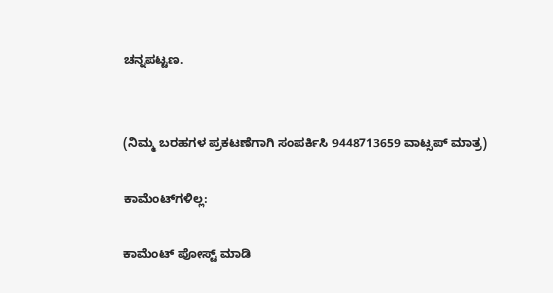ಚನ್ನಪಟ್ಟಣ.


(ನಿಮ್ಮ ಬರಹಗಳ ಪ್ರಕಟಣೆಗಾಗಿ ಸಂಪರ್ಕಿಸಿ 9448713659 ವಾಟ್ಸಪ್ ಮಾತ್ರ)

ಕಾಮೆಂಟ್‌ಗಳಿಲ್ಲ:

ಕಾಮೆಂಟ್‌‌ ಪೋಸ್ಟ್‌ ಮಾಡಿ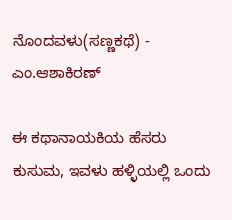ನೊಂದವಳು(ಸಣ್ಣಕಥೆ) - ಎಂ.ಆಶಾಕಿರಣ್

ಈ ಕಥಾನಾಯಕಿಯ ಹೆಸರು ಕುಸುಮ, ಇವಳು ಹಳ್ಳಿಯಲ್ಲಿ ಒಂದು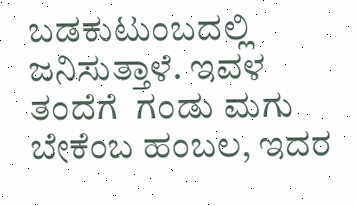ಬಡಕುಟುಂಬದಲ್ಲಿ ಜನಿಸುತ್ತಾಳೆ. ಇವಳ ತಂದೆಗೆ  ಗಂಡು ಮಗು ಬೇಕೆಂಬ ಹಂಬಲ, ಇದರ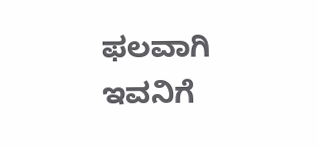ಫಲವಾಗಿ ಇವನಿಗೆ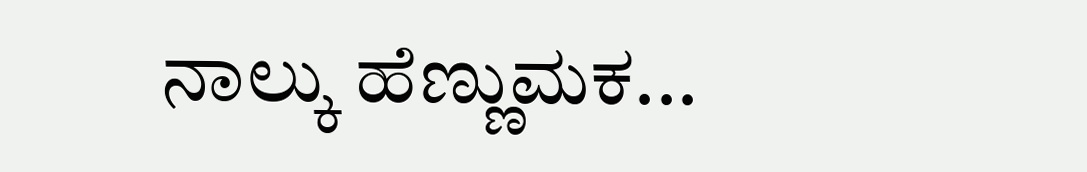ನಾಲ್ಕು ಹೆಣ್ಣುಮಕ...